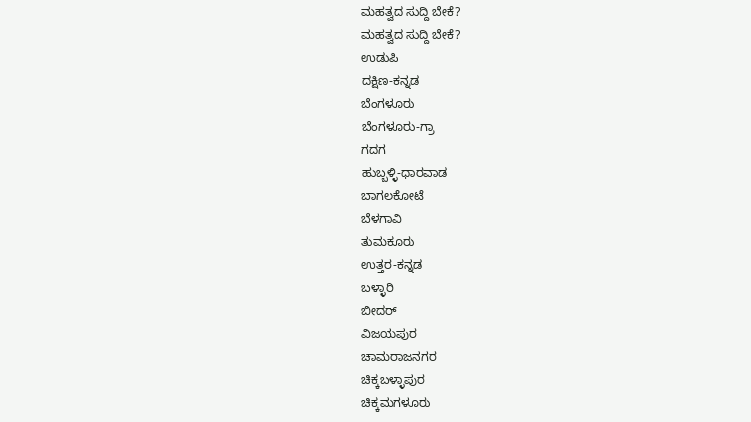ಮಹತ್ವದ ಸುದ್ದಿ ಬೇಕೆ?
ಮಹತ್ವದ ಸುದ್ದಿ ಬೇಕೆ?
ಉಡುಪಿ
ದಕ್ಷಿಣ-ಕನ್ನಡ
ಬೆಂಗಳೂರು
ಬೆಂಗಳೂರು-ಗ್ರಾ
ಗದಗ
ಹುಬ್ಬಳ್ಳಿ-ಧಾರವಾಡ
ಬಾಗಲಕೋಟೆ
ಬೆಳಗಾವಿ
ತುಮಕೂರು
ಉತ್ತರ-ಕನ್ನಡ
ಬಳ್ಳಾರಿ
ಬೀದರ್
ವಿಜಯಪುರ
ಚಾಮರಾಜನಗರ
ಚಿಕ್ಕಬಳ್ಳಾಪುರ
ಚಿಕ್ಕಮಗಳೂರು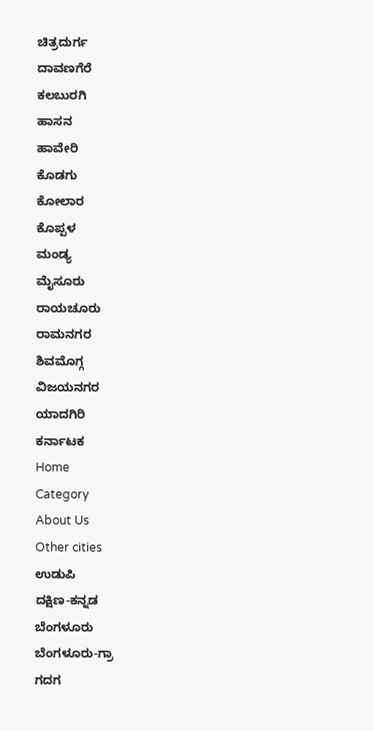ಚಿತ್ರದುರ್ಗ
ದಾವಣಗೆರೆ
ಕಲಬುರಗಿ
ಹಾಸನ
ಹಾವೇರಿ
ಕೊಡಗು
ಕೋಲಾರ
ಕೊಪ್ಪಳ
ಮಂಡ್ಯ
ಮೈಸೂರು
ರಾಯಚೂರು
ರಾಮನಗರ
ಶಿವಮೊಗ್ಗ
ವಿಜಯನಗರ
ಯಾದಗಿರಿ
ಕರ್ನಾಟಕ
Home
Category
About Us
Other cities
ಉಡುಪಿ
ದಕ್ಷಿಣ-ಕನ್ನಡ
ಬೆಂಗಳೂರು
ಬೆಂಗಳೂರು-ಗ್ರಾ
ಗದಗ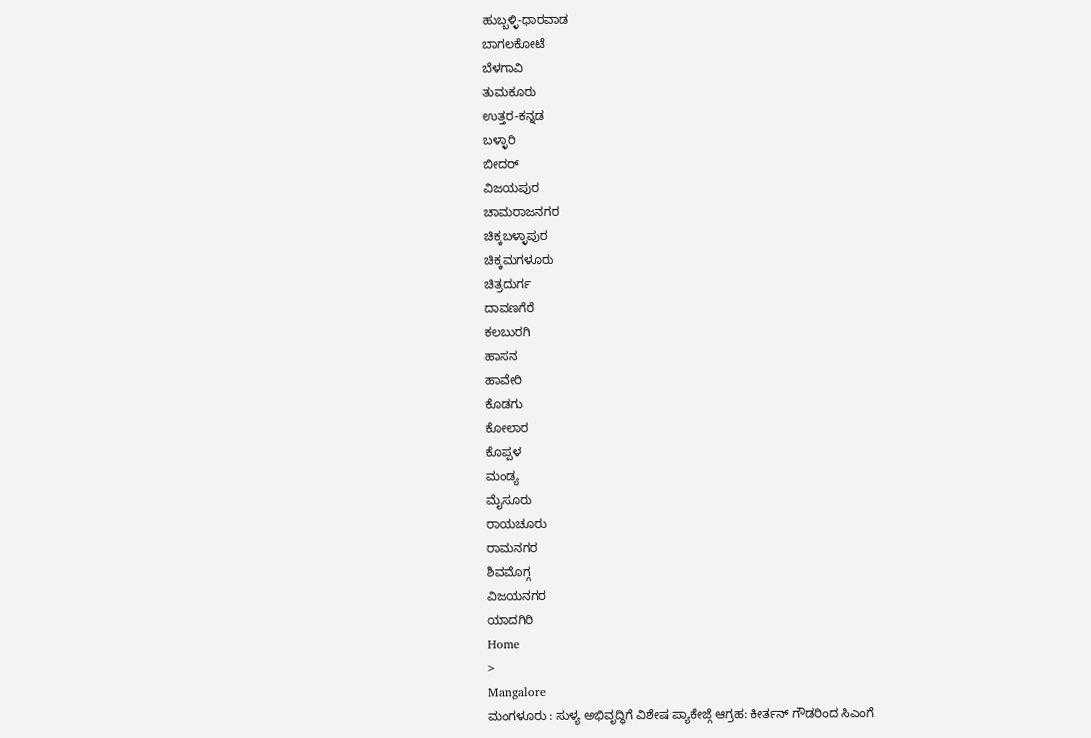ಹುಬ್ಬಳ್ಳಿ-ಧಾರವಾಡ
ಬಾಗಲಕೋಟೆ
ಬೆಳಗಾವಿ
ತುಮಕೂರು
ಉತ್ತರ-ಕನ್ನಡ
ಬಳ್ಳಾರಿ
ಬೀದರ್
ವಿಜಯಪುರ
ಚಾಮರಾಜನಗರ
ಚಿಕ್ಕಬಳ್ಳಾಪುರ
ಚಿಕ್ಕಮಗಳೂರು
ಚಿತ್ರದುರ್ಗ
ದಾವಣಗೆರೆ
ಕಲಬುರಗಿ
ಹಾಸನ
ಹಾವೇರಿ
ಕೊಡಗು
ಕೋಲಾರ
ಕೊಪ್ಪಳ
ಮಂಡ್ಯ
ಮೈಸೂರು
ರಾಯಚೂರು
ರಾಮನಗರ
ಶಿವಮೊಗ್ಗ
ವಿಜಯನಗರ
ಯಾದಗಿರಿ
Home
>
Mangalore
ಮಂಗಳೂರು : ಸುಳ್ಯ ಅಭಿವೃದ್ಧಿಗೆ ವಿಶೇಷ ಪ್ಯಾಕೇಜ್ಗೆ ಆಗ್ರಹ: ಕೀರ್ತನ್ ಗೌಡರಿಂದ ಸಿಎಂಗೆ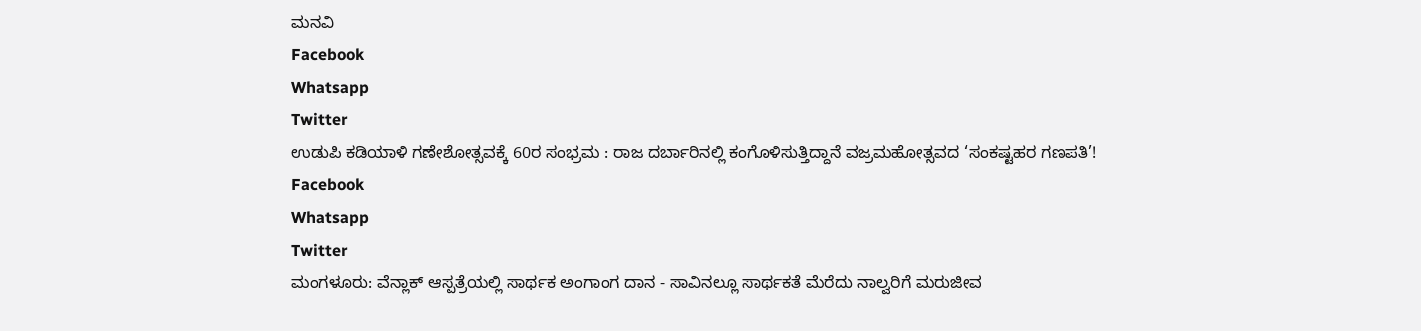ಮನವಿ
Facebook
Whatsapp
Twitter
ಉಡುಪಿ ಕಡಿಯಾಳಿ ಗಣೇಶೋತ್ಸವಕ್ಕೆ 60ರ ಸಂಭ್ರಮ : ರಾಜ ದರ್ಬಾರಿನಲ್ಲಿ ಕಂಗೊಳಿಸುತ್ತಿದ್ದಾನೆ ವಜ್ರಮಹೋತ್ಸವದ ‘ಸಂಕಷ್ಟಹರ ಗಣಪತಿ’!
Facebook
Whatsapp
Twitter
ಮಂಗಳೂರು: ವೆನ್ಲಾಕ್ ಆಸ್ಪತ್ರೆಯಲ್ಲಿ ಸಾರ್ಥಕ ಅಂಗಾಂಗ ದಾನ - ಸಾವಿನಲ್ಲೂ ಸಾರ್ಥಕತೆ ಮೆರೆದು ನಾಲ್ವರಿಗೆ ಮರುಜೀವ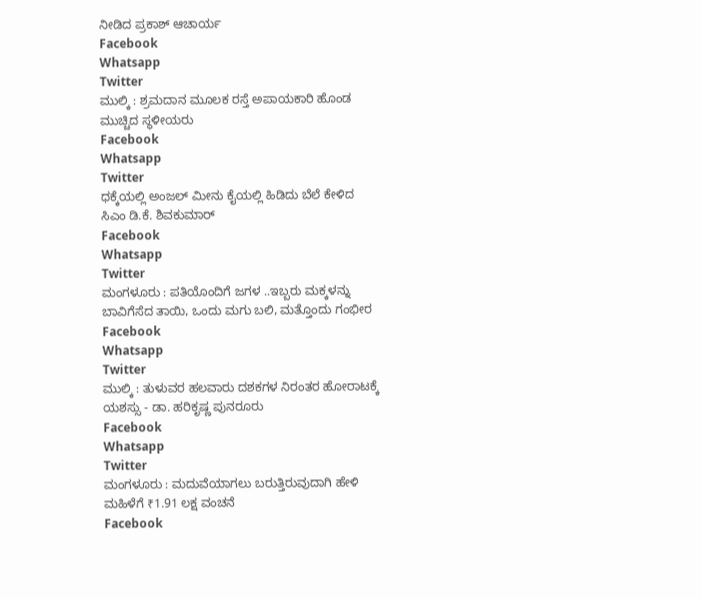ನೀಡಿದ ಪ್ರಕಾಶ್ ಆಚಾರ್ಯ
Facebook
Whatsapp
Twitter
ಮುಲ್ಕಿ : ಶ್ರಮದಾನ ಮೂಲಕ ರಸ್ತೆ ಅಪಾಯಕಾರಿ ಹೊಂಡ ಮುಚ್ಚಿದ ಸ್ಥಳೀಯರು
Facebook
Whatsapp
Twitter
ಧಕ್ಕೆಯಲ್ಲಿ ಅಂಜಲ್ ಮೀನು ಕೈಯಲ್ಲಿ ಹಿಡಿದು ಬೆಲೆ ಕೇಳಿದ ಸಿಎಂ ಡಿ.ಕೆ. ಶಿವಕುಮಾರ್
Facebook
Whatsapp
Twitter
ಮಂಗಳೂರು : ಪತಿಯೊಂದಿಗೆ ಜಗಳ ..ಇಬ್ಬರು ಮಕ್ಕಳನ್ನು ಬಾವಿಗೆಸೆದ ತಾಯಿ, ಒಂದು ಮಗು ಬಲಿ, ಮತ್ತೊಂದು ಗಂಭೀರ
Facebook
Whatsapp
Twitter
ಮುಲ್ಕಿ : ತುಳುವರ ಹಲವಾರು ದಶಕಗಳ ನಿರಂತರ ಹೋರಾಟಕ್ಕೆ ಯಶಸ್ಸು - ಡಾ. ಹರಿಕೃಷ್ಣ ಪುನರೂರು
Facebook
Whatsapp
Twitter
ಮಂಗಳೂರು : ಮದುವೆಯಾಗಲು ಬರುತ್ತಿರುವುದಾಗಿ ಹೇಳಿ ಮಹಿಳೆಗೆ ₹1.91 ಲಕ್ಷ ವಂಚನೆ
Facebook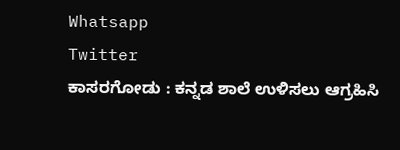Whatsapp
Twitter
ಕಾಸರಗೋಡು : ಕನ್ನಡ ಶಾಲೆ ಉಳಿಸಲು ಆಗ್ರಹಿಸಿ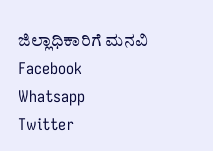ಜಿಲ್ಲಾಧಿಕಾರಿಗೆ ಮನವಿ
Facebook
Whatsapp
Twitter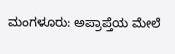ಮಂಗಳೂರು: ಅಪ್ರಾಪ್ತೆಯ ಮೇಲೆ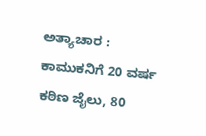ಅತ್ಯಾಚಾರ : ಕಾಮುಕನಿಗೆ 20 ವರ್ಷ ಕಠಿಣ ಜೈಲು, 80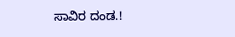ಸಾವಿರ ದಂಡ.!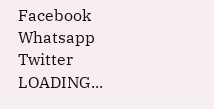Facebook
Whatsapp
Twitter
LOADING...